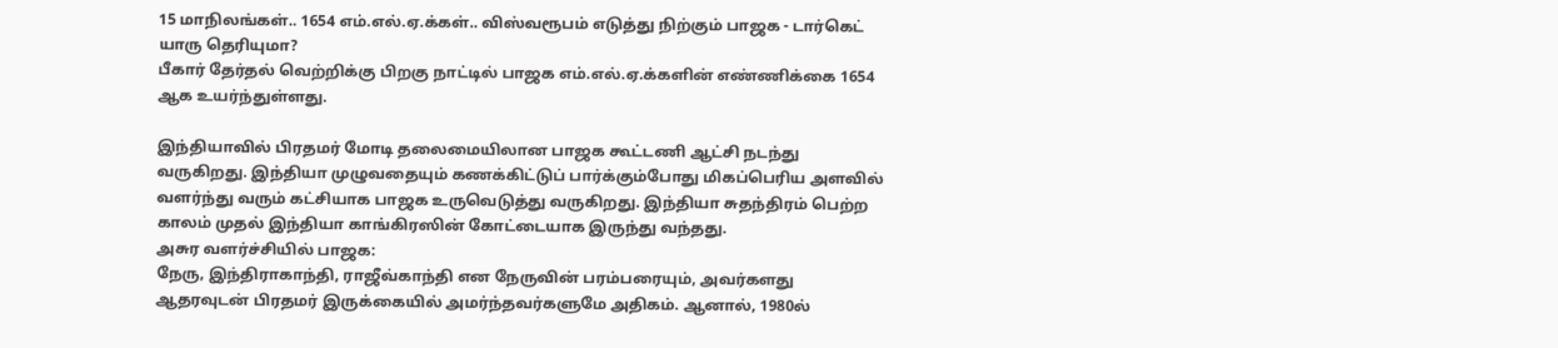15 மாநிலங்கள்.. 1654 எம்.எல்.ஏ.க்கள்.. விஸ்வரூபம் எடுத்து நிற்கும் பாஜக - டார்கெட் யாரு தெரியுமா?
பீகார் தேர்தல் வெற்றிக்கு பிறகு நாட்டில் பாஜக எம்.எல்.ஏ.க்களின் எண்ணிக்கை 1654 ஆக உயர்ந்துள்ளது.

இந்தியாவில் பிரதமர் மோடி தலைமையிலான பாஜக கூட்டணி ஆட்சி நடந்து வருகிறது. இந்தியா முழுவதையும் கணக்கிட்டுப் பார்க்கும்போது மிகப்பெரிய அளவில் வளர்ந்து வரும் கட்சியாக பாஜக உருவெடுத்து வருகிறது. இந்தியா சுதந்திரம் பெற்ற காலம் முதல் இந்தியா காங்கிரஸின் கோட்டையாக இருந்து வந்தது.
அசுர வளர்ச்சியில் பாஜக:
நேரு, இந்திராகாந்தி, ராஜீவ்காந்தி என நேருவின் பரம்பரையும், அவர்களது ஆதரவுடன் பிரதமர் இருக்கையில் அமர்ந்தவர்களுமே அதிகம். ஆனால், 1980ல்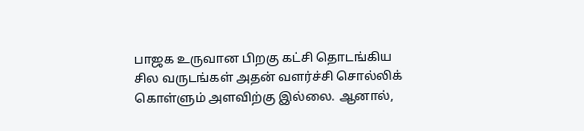பாஜக உருவான பிறகு கட்சி தொடங்கிய சில வருடங்கள் அதன் வளர்ச்சி சொல்லிக் கொள்ளும் அளவிற்கு இல்லை. ஆனால்,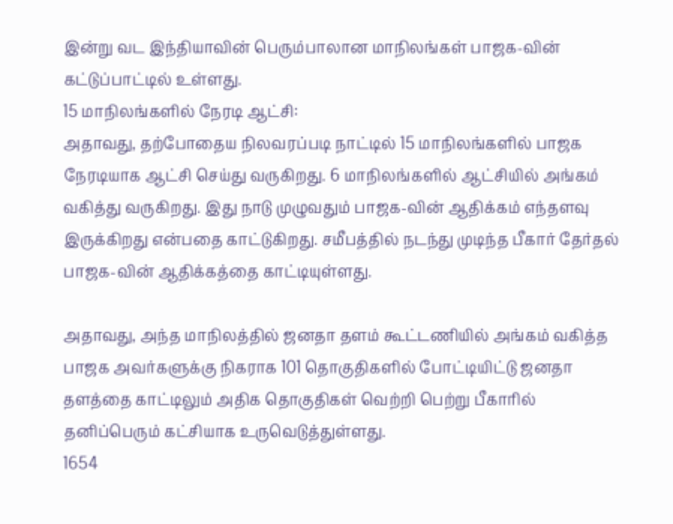இன்று வட இந்தியாவின் பெரும்பாலான மாநிலங்கள் பாஜக-வின் கட்டுப்பாட்டில் உள்ளது.
15 மாநிலங்களில் நேரடி ஆட்சி:
அதாவது, தற்போதைய நிலவரப்படி நாட்டில் 15 மாநிலங்களில் பாஜக நேரடியாக ஆட்சி செய்து வருகிறது. 6 மாநிலங்களில் ஆட்சியில் அங்கம் வகித்து வருகிறது. இது நாடு முழுவதும் பாஜக-வின் ஆதிக்கம் எந்தளவு இருக்கிறது என்பதை காட்டுகிறது. சமீபத்தில் நடந்து முடிந்த பீகார் தேர்தல் பாஜக-வின் ஆதிக்கத்தை காட்டியுள்ளது.

அதாவது, அந்த மாநிலத்தில் ஜனதா தளம் கூட்டணியில் அங்கம் வகித்த பாஜக அவர்களுக்கு நிகராக 101 தொகுதிகளில் போட்டியிட்டு ஜனதா தளத்தை காட்டிலும் அதிக தொகுதிகள் வெற்றி பெற்று பீகாரில் தனிப்பெரும் கட்சியாக உருவெடுத்துள்ளது.
1654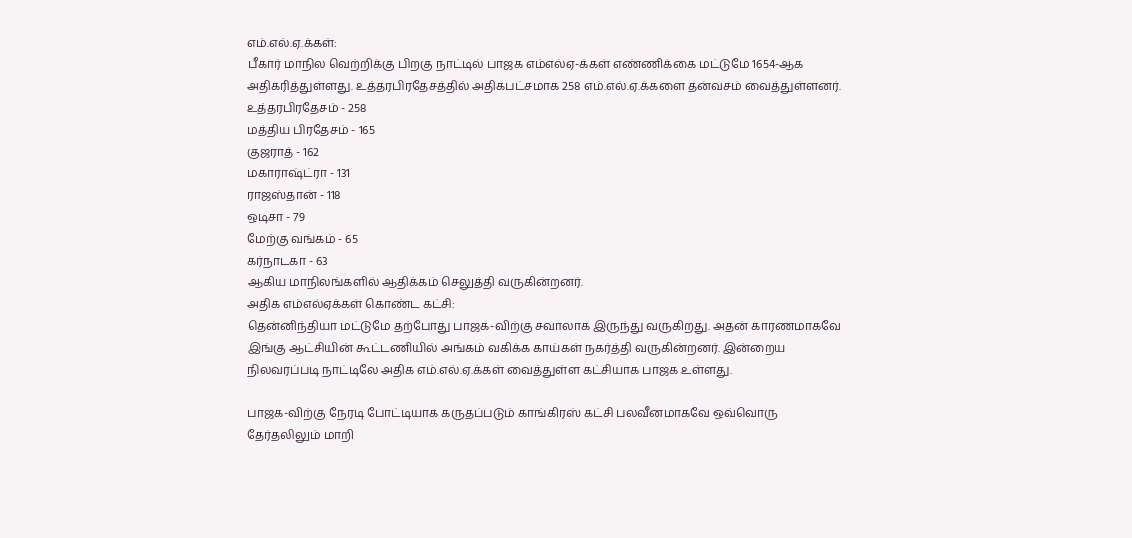எம்.எல்.ஏ.க்கள்:
பீகார் மாநில வெற்றிக்கு பிறகு நாட்டில் பாஜக எம்எல்ஏ-க்கள் எண்ணிக்கை மட்டுமே 1654-ஆக அதிகரித்துள்ளது. உத்தரபிரதேசத்தில் அதிகபட்சமாக 258 எம்.எல்.ஏ.க்களை தன்வசம் வைத்துள்ளனர்.
உத்தரபிரதேசம் - 258
மத்திய பிரதேசம் - 165
குஜராத் - 162
மகாராஷ்ட்ரா - 131
ராஜஸ்தான் - 118
ஒடிசா - 79
மேற்கு வங்கம் - 65
கர்நாடகா - 63
ஆகிய மாநிலங்களில் ஆதிக்கம் செலுத்தி வருகின்றனர்.
அதிக எம்எல்ஏக்கள் கொண்ட கட்சி:
தென்னிந்தியா மட்டுமே தற்போது பாஜக-விற்கு சவாலாக இருந்து வருகிறது. அதன் காரணமாகவே இங்கு ஆட்சியின் கூட்டணியில் அங்கம் வகிக்க காய்கள் நகர்த்தி வருகின்றனர். இன்றைய நிலவரப்படி நாட்டிலே அதிக எம்.எல்.ஏ.க்கள் வைத்துள்ள கட்சியாக பாஜக உள்ளது.

பாஜக-விற்கு நேரடி போட்டியாக கருதப்படும் காங்கிரஸ் கட்சி பலவீனமாகவே ஒவ்வொரு தேர்தலிலும் மாறி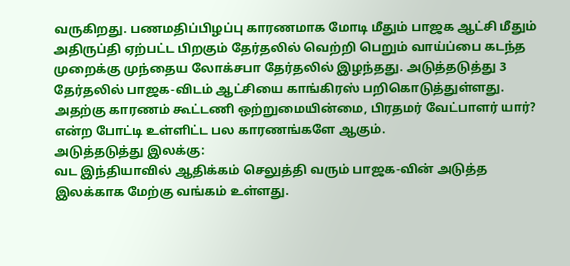வருகிறது. பணமதிப்பிழப்பு காரணமாக மோடி மீதும் பாஜக ஆட்சி மீதும் அதிருப்தி ஏற்பட்ட பிறகும் தேர்தலில் வெற்றி பெறும் வாய்ப்பை கடந்த முறைக்கு முந்தைய லோக்சபா தேர்தலில் இழந்தது. அடுத்தடுத்து 3 தேர்தலில் பாஜக-விடம் ஆட்சியை காங்கிரஸ் பறிகொடுத்துள்ளது. அதற்கு காரணம் கூட்டணி ஒற்றுமையின்மை, பிரதமர் வேட்பாளர் யார்? என்ற போட்டி உள்ளிட்ட பல காரணங்களே ஆகும்.
அடுத்தடுத்து இலக்கு:
வட இந்தியாவில் ஆதிக்கம் செலுத்தி வரும் பாஜக-வின் அடுத்த இலக்காக மேற்கு வங்கம் உள்ளது.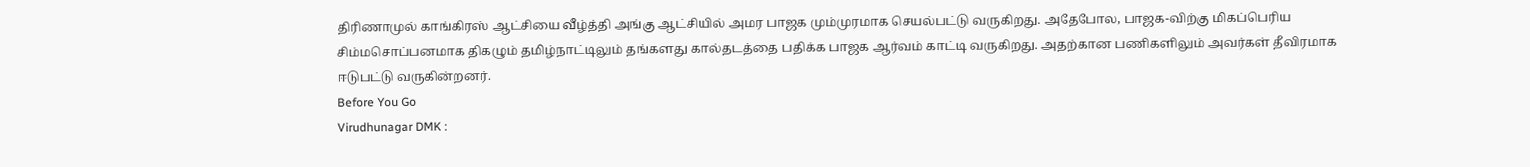திரிணாமுல் காங்கிரஸ் ஆட்சியை வீழ்த்தி அங்கு ஆட்சியில் அமர பாஜக மும்முரமாக செயல்பட்டு வருகிறது. அதேபோல, பாஜக-விற்கு மிகப்பெரிய சிம்மசொப்பனமாக திகழும் தமிழ்நாட்டிலும் தங்களது கால்தடத்தை பதிக்க பாஜக ஆர்வம் காட்டி வருகிறது. அதற்கான பணிகளிலும் அவர்கள் தீவிரமாக ஈடுபட்டு வருகின்றனர்.
Before You Go
Virudhunagar DMK :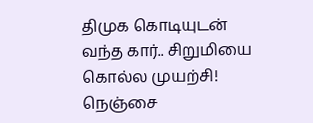திமுக கொடியுடன் வந்த கார்.. சிறுமியை கொல்ல முயற்சி! நெஞ்சை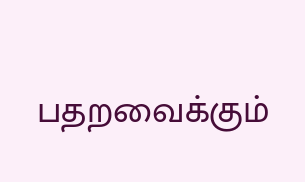பதறவைக்கும்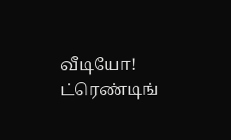வீடியோ!
ட்ரெண்டிங்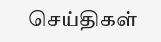செய்திகள்